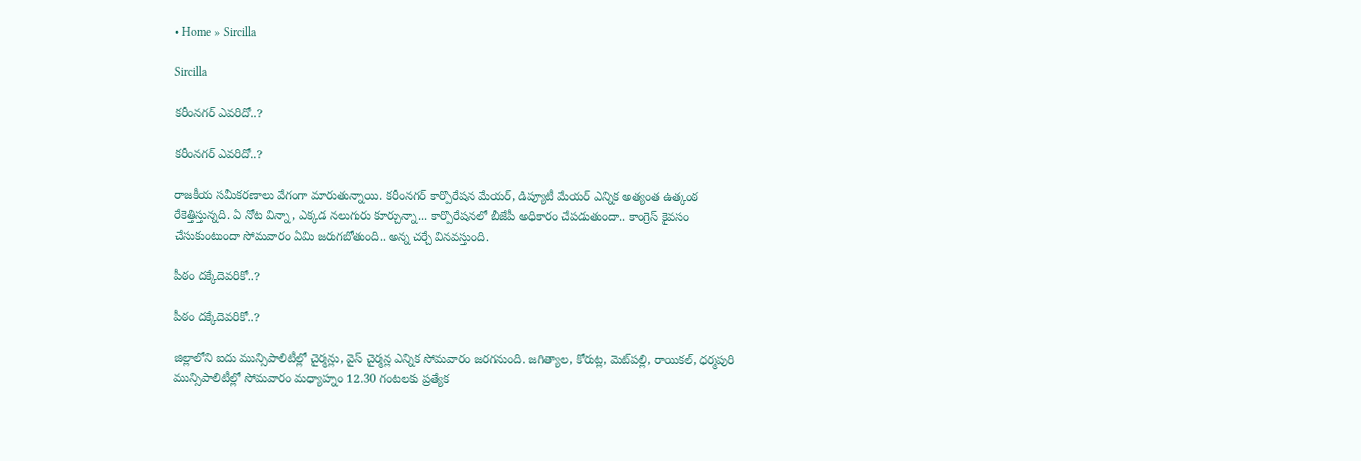• Home » Sircilla

Sircilla

కరీంనగర్‌ ఎవరిదో..?

కరీంనగర్‌ ఎవరిదో..?

రాజకీయ సమీకరణాలు వేగంగా మారుతున్నాయి. కరీంనగర్‌ కార్పొరేషన మేయర్‌, డిప్యూటీ మేయర్‌ ఎన్నిక అత్యంత ఉత్కంఠ రేకెత్తిస్తున్నది. ఏ నోట విన్నా, ఎక్కడ నలుగురు కూర్చున్నా... కార్పొరేషనలో బీజేపీ అధికారం చేపడుతుందా.. కాంగ్రెస్‌ కైవసం చేసుకుంటుందా సోమవారం ఏమి జరుగబోతుంది.. అన్న చర్చే వినవస్తుంది.

పీఠం దక్కేదెవరికో..?

పీఠం దక్కేదెవరికో..?

జిల్లాలోని ఐదు మున్సిపాలిటీల్లో చైర్మన్లు, వైస్‌ చైర్మన్ల ఎన్నిక సోమవారం జరగనుంది. జగిత్యాల, కోరుట్ల, మెట్‌పల్లి, రాయికల్‌, ధర్మపురి మున్సిపాలిటీల్లో సోమవారం మధ్యాహ్నం 12.30 గంటలకు ప్రత్యేక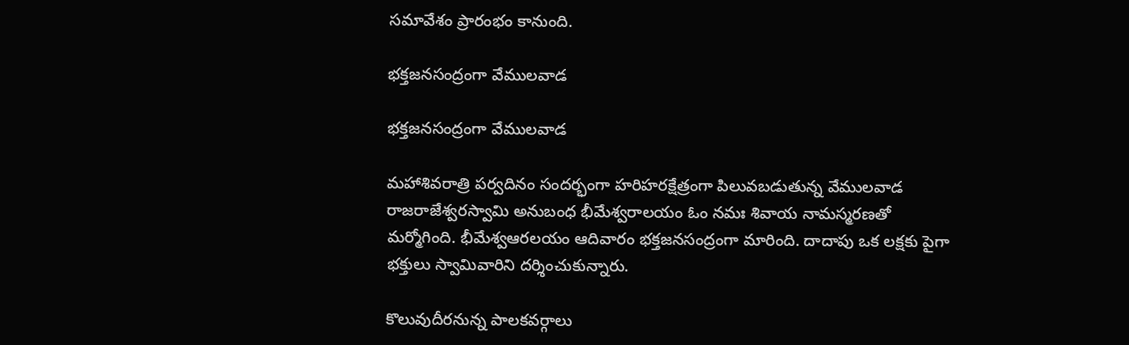సమావేశం ప్రారంభం కానుంది.

భక్తజనసంద్రంగా వేములవాడ

భక్తజనసంద్రంగా వేములవాడ

మహాశివరాత్రి పర్వదినం సందర్భంగా హరిహరక్షేత్రంగా పిలువబడుతున్న వేములవాడ రాజరాజేశ్వరస్వామి అనుబంధ భీమేశ్వరాలయం ఓం నమః శివాయ నామస్మరణతో మర్మోగింది. భీమేశ్వఆరలయం ఆదివారం భక్తజనసంద్రంగా మారింది. దాదాపు ఒక లక్షకు పైగా భక్తులు స్వామివారిని దర్శించుకున్నారు.

కొలువుదీరనున్న పాలకవర్గాలు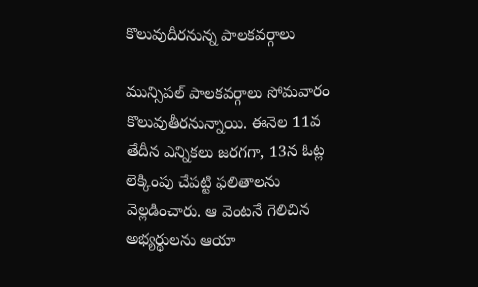కొలువుదీరనున్న పాలకవర్గాలు

మున్సిపల్‌ పాలకవర్గాలు సోమవారం కొలువుతీరనున్నాయి. ఈనెల 11వ తేదీన ఎన్నికలు జరగగా, 13న ఓట్ల లెక్కింపు చేపట్టి ఫలితాలను వెల్లడించారు. ఆ వెంటనే గెలిచిన అభ్యర్థులను ఆయా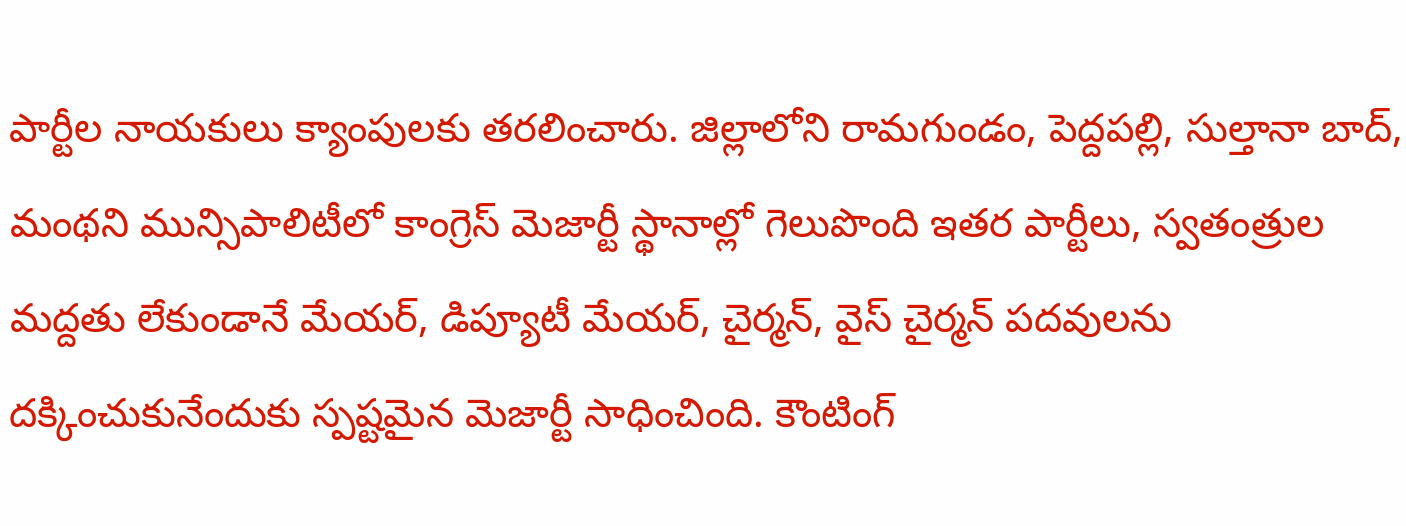పార్టీల నాయకులు క్యాంపులకు తరలించారు. జిల్లాలోని రామగుండం, పెద్దపల్లి, సుల్తానా బాద్‌, మంథని మున్సిపాలిటీలో కాంగ్రెస్‌ మెజార్టీ స్థానాల్లో గెలుపొంది ఇతర పార్టీలు, స్వతంత్రుల మద్దతు లేకుండానే మేయర్‌, డిప్యూటీ మేయర్‌, చైర్మన్‌, వైస్‌ చైర్మన్‌ పదవులను దక్కించుకునేందుకు స్పష్టమైన మెజార్టీ సాధించింది. కౌంటింగ్‌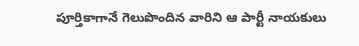పూర్తికాగానే గెలుపొందిన వారిని ఆ పార్టీ నాయకులు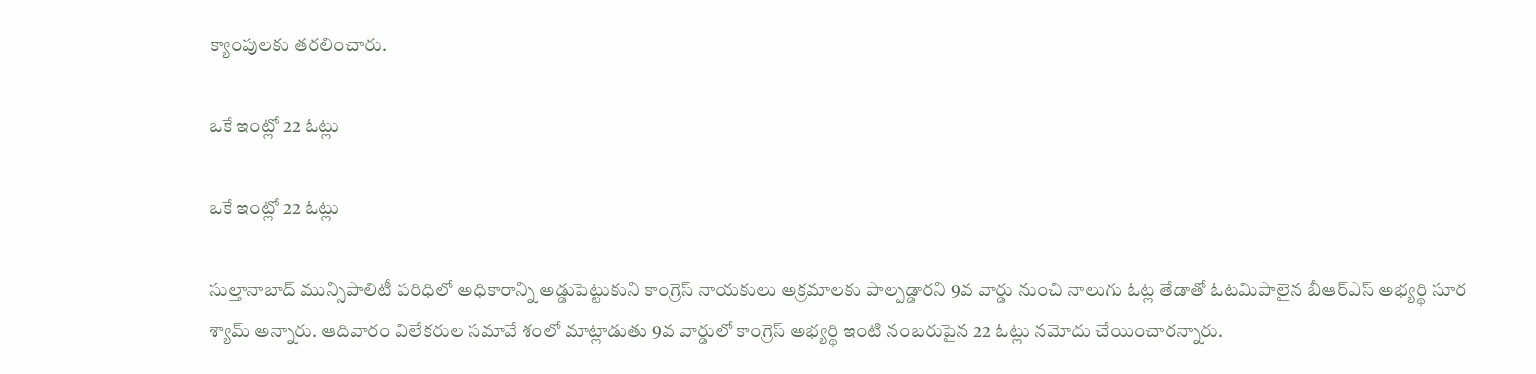క్యాంపులకు తరలించారు.

ఒకే ఇంట్లో 22 ఓట్లు

ఒకే ఇంట్లో 22 ఓట్లు

సుల్తానాబాద్‌ మున్సిపాలిటీ పరిధిలో అధికారాన్ని అడ్డుపెట్టుకుని కాంగ్రెస్‌ నాయకులు అక్రమాలకు పాల్పడ్డారని 9వ వార్డు నుంచి నాలుగు ఓట్ల తేడాతో ఓటమిపాలైన బీఆర్‌ఎస్‌ అభ్యర్థి సూర శ్యామ్‌ అన్నారు. ఆదివారం విలేకరుల సమావే శంలో మాట్లాడుతు 9వ వార్డులో కాంగ్రెస్‌ అభ్యర్థి ఇంటి నంబరుపైన 22 ఓట్లు నమోదు చేయించారన్నారు.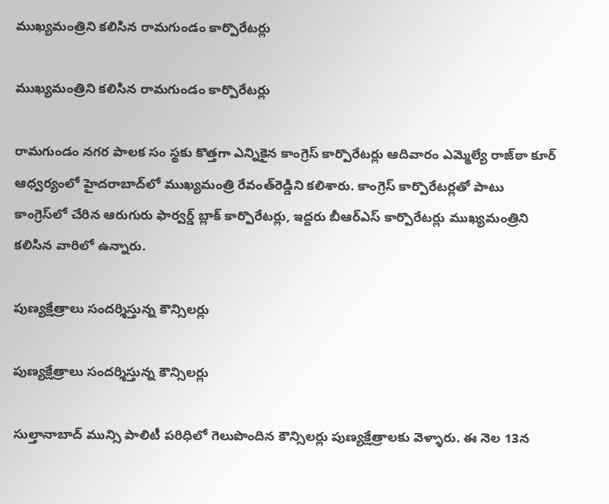ముఖ్యమంత్రిని కలిసిన రామగుండం కార్పొరేటర్లు

ముఖ్యమంత్రిని కలిసిన రామగుండం కార్పొరేటర్లు

రామగుండం నగర పాలక సం స్థకు కొత్తగా ఎన్నికైన కాంగ్రెస్‌ కార్పొరేటర్లు ఆదివారం ఎమ్మెల్యే రాజ్‌ఠా కూర్‌ ఆధ్వర్యంలో హైదరాబాద్‌లో ముఖ్యమంత్రి రేవంత్‌రెడ్డిని కలిశారు. కాంగ్రెస్‌ కార్పొరేటర్లతో పాటు కాంగ్రెస్‌లో చేరిన ఆరుగురు ఫార్వర్డ్‌ బ్లాక్‌ కార్పొరేటర్లు, ఇద్దరు బీఆర్‌ఎస్‌ కార్పొరేటర్లు ముఖ్యమంత్రిని కలిసిన వారిలో ఉన్నారు.

పుణ్యక్షేత్రాలు సందర్శిస్తున్న కౌన్సిలర్లు

పుణ్యక్షేత్రాలు సందర్శిస్తున్న కౌన్సిలర్లు

సుల్తానాబాద్‌ మున్సి పాలిటీ పరిధిలో గెలుపొందిన కౌన్సిలర్లు పుణ్యక్షేత్రాలకు వెళ్ళారు. ఈ నెల 13న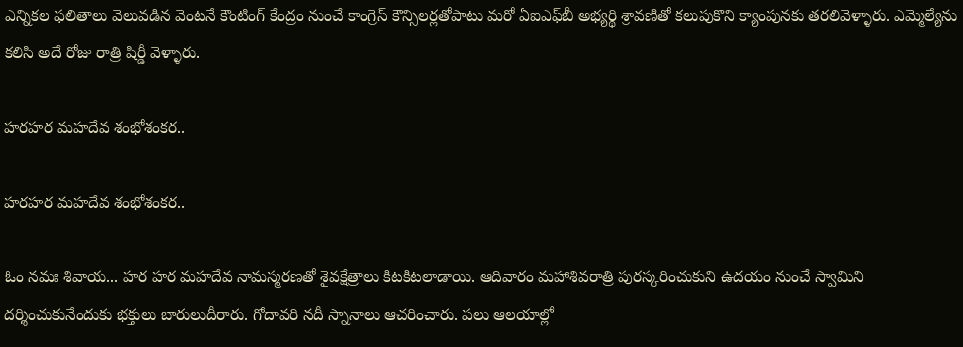ఎన్నికల ఫలితాలు వెలువడిన వెంటనే కౌంటింగ్‌ కేంద్రం నుంచే కాంగ్రెస్‌ కౌన్సిలర్లతోపాటు మరో ఏఐఎఫ్‌బీ అభ్యర్థి శ్రావణితో కలుపుకొని క్యాంపునకు తరలివెళ్ళారు. ఎమ్మెల్యేను కలిసి అదే రోజు రాత్రి షిర్డీ వెళ్ళారు.

హరహర మహదేవ శంభోశంకర..

హరహర మహదేవ శంభోశంకర..

ఓం నమః శివాయ... హర హర మహదేవ నామస్మరణతో శైవక్షేత్రాలు కిటకిటలాడాయి. ఆదివారం మహాశివరాత్రి పురస్కరించుకుని ఉదయం నుంచే స్వామిని దర్శించుకునేందుకు భక్తులు బారులుదీరారు. గోదావరి నదీ స్నానాలు ఆచరించారు. పలు ఆలయాల్లో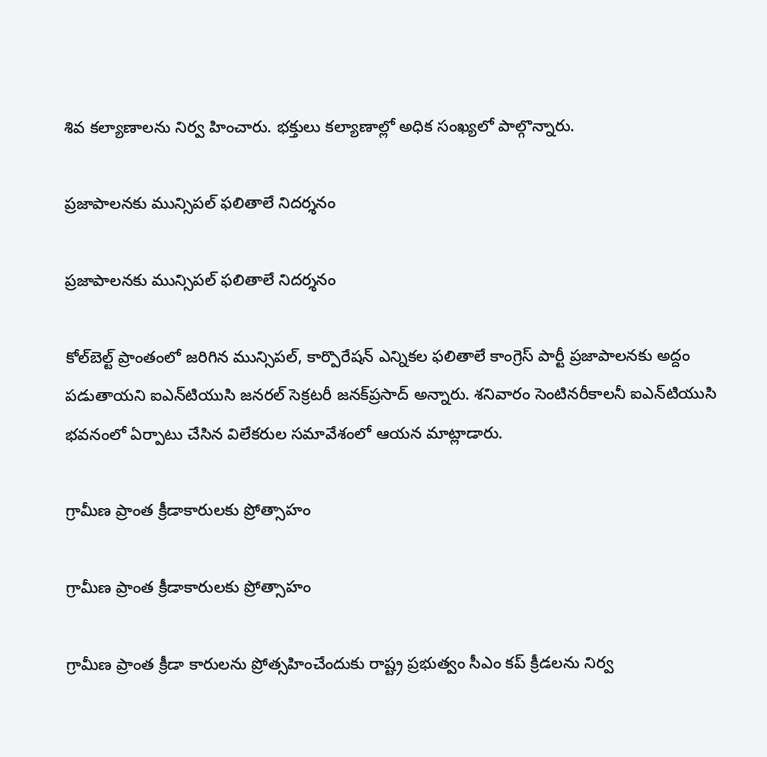శివ కల్యాణాలను నిర్వ హించారు. భక్తులు కల్యాణాల్లో అధిక సంఖ్యలో పాల్గొన్నారు.

ప్రజాపాలనకు మున్సిపల్‌ ఫలితాలే నిదర్శనం

ప్రజాపాలనకు మున్సిపల్‌ ఫలితాలే నిదర్శనం

కోల్‌బెల్ట్‌ ప్రాంతంలో జరిగిన మున్సిపల్‌, కార్పొరేషన్‌ ఎన్నికల ఫలితాలే కాంగ్రెస్‌ పార్టీ ప్రజాపాలనకు అద్దం పడుతాయని ఐఎన్‌టియుసి జనరల్‌ సెక్రటరీ జనక్‌ప్రసాద్‌ అన్నారు. శనివారం సెంటినరీకాలనీ ఐఎన్‌టియుసి భవనంలో ఏర్పాటు చేసిన విలేకరుల సమావేశంలో ఆయన మాట్లాడారు.

గ్రామీణ ప్రాంత క్రీడాకారులకు ప్రోత్సాహం

గ్రామీణ ప్రాంత క్రీడాకారులకు ప్రోత్సాహం

గ్రామీణ ప్రాంత క్రీడా కారులను ప్రోత్సహించేందుకు రాష్ట్ర ప్రభుత్వం సీఎం కప్‌ క్రీడలను నిర్వ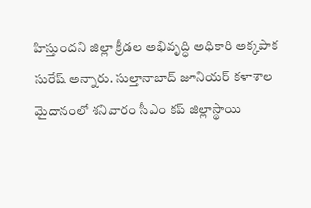హిస్తుందని జిల్లా క్రీడల అభివృద్ధి అధికారి అక్కపాక సురేష్‌ అన్నారు. సుల్తానాబాద్‌ జూనియర్‌ కళాశాల మైదానంలో శనివారం సీఎం కప్‌ జిల్లాస్థాయి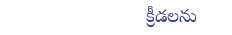క్రీడలను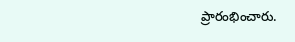ప్రారంభించారు.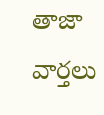తాజా వార్తలు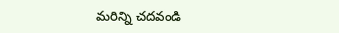మరిన్ని చదవండి